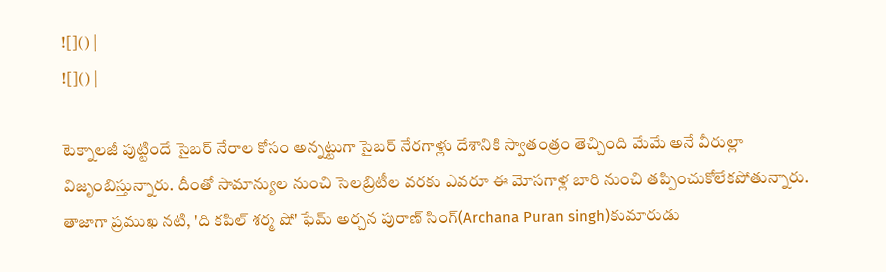![]() |
![]() |

టెక్నాలజీ పుట్టిందే సైబర్ నేరాల కోసం అన్నట్టుగా సైబర్ నేరగాళ్లు దేశానికి స్వాతంత్రం తెచ్చింది మేమే అనే వీరుల్లా విజృంబిస్తున్నారు. దీంతో సామాన్యుల నుంచి సెలబ్రిటీల వరకు ఎవరూ ఈ మోసగాళ్ల బారి నుంచి తప్పించుకోలేకపోతున్నారు. తాజాగా ప్రముఖ నటి, 'ది కపిల్ శర్మ షో' ఫేమ్ అర్చన పురాణ్ సింగ్(Archana Puran singh)కుమారుడు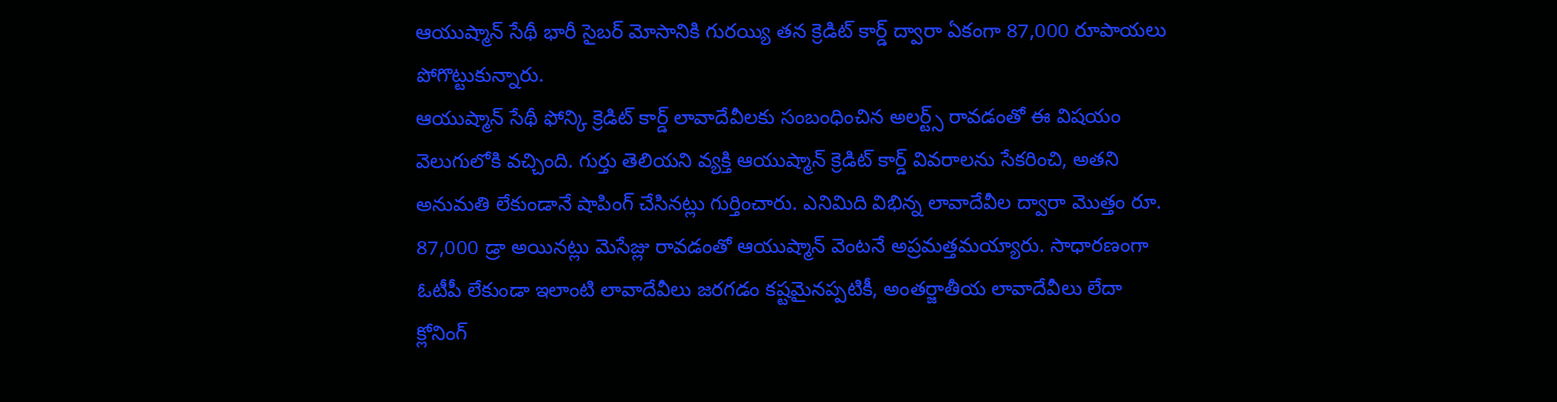ఆయుష్మాన్ సేథీ భారీ సైబర్ మోసానికి గురయ్యి తన క్రెడిట్ కార్డ్ ద్వారా ఏకంగా 87,000 రూపాయలు పోగొట్టుకున్నారు.
ఆయుష్మాన్ సేథీ ఫోన్కి క్రెడిట్ కార్డ్ లావాదేవీలకు సంబంధించిన అలర్ట్స్ రావడంతో ఈ విషయం వెలుగులోకి వచ్చింది. గుర్తు తెలియని వ్యక్తి ఆయుష్మాన్ క్రెడిట్ కార్డ్ వివరాలను సేకరించి, అతని అనుమతి లేకుండానే షాపింగ్ చేసినట్లు గుర్తించారు. ఎనిమిది విభిన్న లావాదేవీల ద్వారా మొత్తం రూ. 87,000 డ్రా అయినట్లు మెసేజ్లు రావడంతో ఆయుష్మాన్ వెంటనే అప్రమత్తమయ్యారు. సాధారణంగా ఓటీపీ లేకుండా ఇలాంటి లావాదేవీలు జరగడం కష్టమైనప్పటికీ, అంతర్జాతీయ లావాదేవీలు లేదా క్లోనింగ్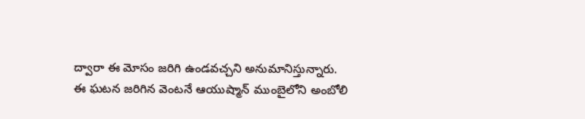ద్వారా ఈ మోసం జరిగి ఉండవచ్చని అనుమానిస్తున్నారు.
ఈ ఘటన జరిగిన వెంటనే ఆయుష్మాన్ ముంబైలోని అంబోలి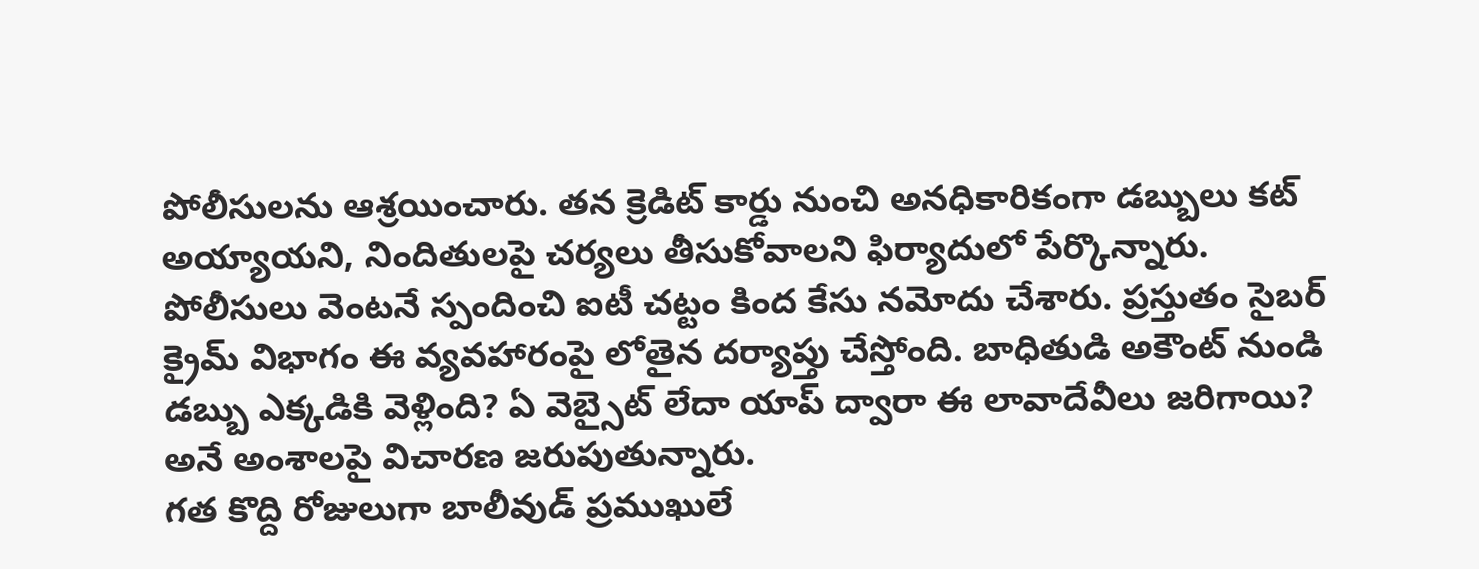పోలీసులను ఆశ్రయించారు. తన క్రెడిట్ కార్డు నుంచి అనధికారికంగా డబ్బులు కట్ అయ్యాయని, నిందితులపై చర్యలు తీసుకోవాలని ఫిర్యాదులో పేర్కొన్నారు. పోలీసులు వెంటనే స్పందించి ఐటీ చట్టం కింద కేసు నమోదు చేశారు. ప్రస్తుతం సైబర్ క్రైమ్ విభాగం ఈ వ్యవహారంపై లోతైన దర్యాప్తు చేస్తోంది. బాధితుడి అకౌంట్ నుండి డబ్బు ఎక్కడికి వెళ్లింది? ఏ వెబ్సైట్ లేదా యాప్ ద్వారా ఈ లావాదేవీలు జరిగాయి? అనే అంశాలపై విచారణ జరుపుతున్నారు.
గత కొద్ది రోజులుగా బాలీవుడ్ ప్రముఖులే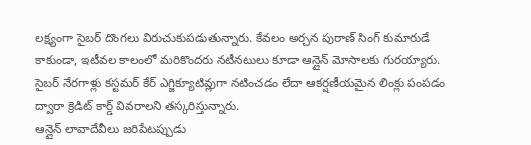లక్ష్యంగా సైబర్ దొంగలు విరుచుకుపడుతున్నారు. కేవలం అర్చన పురాణ్ సింగ్ కుమారుడే కాకుండా, ఇటీవల కాలంలో మరికొందరు నటీనటులు కూడా ఆన్లైన్ మోసాలకు గురయ్యారు. సైబర్ నేరగాళ్లు కస్టమర్ కేర్ ఎగ్జిక్యూటివ్లుగా నటించడం లేదా ఆకర్షణీయమైన లింక్లు పంపడం ద్వారా క్రెడిట్ కార్డ్ వివరాలని తస్కరిస్తున్నారు.
ఆన్లైన్ లావాదేవీలు జరిపేటప్పుడు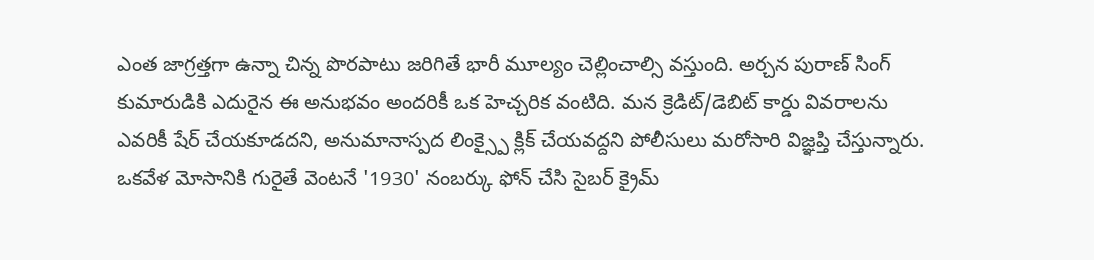ఎంత జాగ్రత్తగా ఉన్నా చిన్న పొరపాటు జరిగితే భారీ మూల్యం చెల్లించాల్సి వస్తుంది. అర్చన పురాణ్ సింగ్ కుమారుడికి ఎదురైన ఈ అనుభవం అందరికీ ఒక హెచ్చరిక వంటిది. మన క్రెడిట్/డెబిట్ కార్డు వివరాలను ఎవరికీ షేర్ చేయకూడదని, అనుమానాస్పద లింక్స్పై క్లిక్ చేయవద్దని పోలీసులు మరోసారి విజ్ఞప్తి చేస్తున్నారు. ఒకవేళ మోసానికి గురైతే వెంటనే '1930' నంబర్కు ఫోన్ చేసి సైబర్ క్రైమ్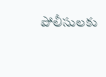పోలీసులకు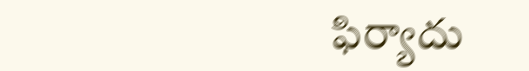ఫిర్యాదు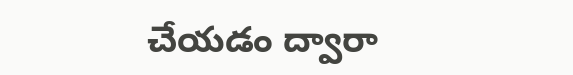చేయడం ద్వారా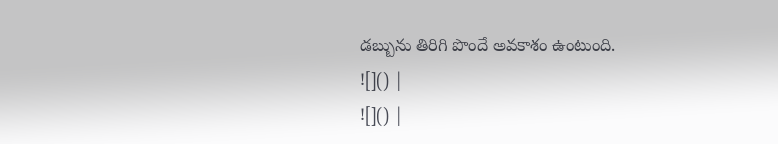డబ్బును తిరిగి పొందే అవకాశం ఉంటుంది.
![]() |
![]() |